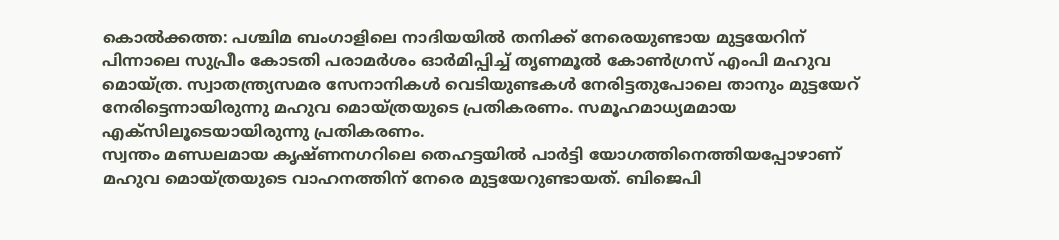കൊൽക്കത്ത: പശ്ചിമ ബംഗാളിലെ നാദിയയിൽ തനിക്ക് നേരെയുണ്ടായ മുട്ടയേറിന് പിന്നാലെ സുപ്രീം കോടതി പരാമർശം ഓർമിപ്പിച്ച് തൃണമൂൽ കോൺഗ്രസ് എംപി മഹുവ മൊയ്ത്ര. സ്വാതന്ത്ര്യസമര സേനാനികൾ വെടിയുണ്ടകൾ നേരിട്ടതുപോലെ താനും മുട്ടയേറ് നേരിട്ടെന്നായിരുന്നു മഹുവ മൊയ്ത്രയുടെ പ്രതികരണം. സമൂഹമാധ്യമമായ എക്സിലൂടെയായിരുന്നു പ്രതികരണം.
സ്വന്തം മണ്ഡലമായ കൃഷ്ണനഗറിലെ തെഹട്ടയിൽ പാർട്ടി യോഗത്തിനെത്തിയപ്പോഴാണ് മഹുവ മൊയ്ത്രയുടെ വാഹനത്തിന് നേരെ മുട്ടയേറുണ്ടായത്. ബിജെപി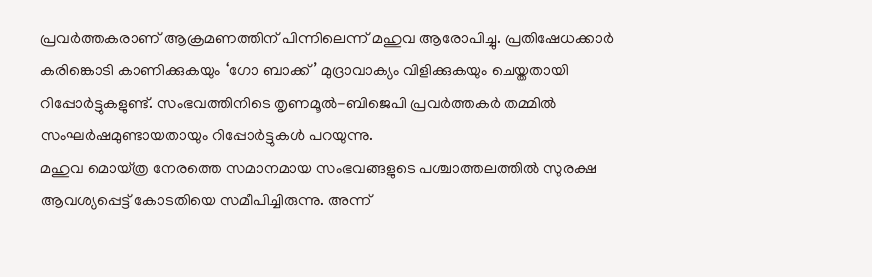പ്രവർത്തകരാണ് ആക്രമണത്തിന് പിന്നിലെന്ന് മഹുവ ആരോപിച്ചു. പ്രതിഷേധക്കാർ കരിങ്കൊടി കാണിക്കുകയും ‘ഗോ ബാക്ക്’ മുദ്രാവാക്യം വിളിക്കുകയും ചെയ്തതായി റിപ്പോർട്ടുകളുണ്ട്. സംഭവത്തിനിടെ തൃണമൂൽ-ബിജെപി പ്രവർത്തകർ തമ്മിൽ സംഘർഷമുണ്ടായതായും റിപ്പോർട്ടുകൾ പറയുന്നു.
മഹുവ മൊയ്ത്ര നേരത്തെ സമാനമായ സംഭവങ്ങളുടെ പശ്ചാത്തലത്തിൽ സുരക്ഷ ആവശ്യപ്പെട്ട് കോടതിയെ സമീപിച്ചിരുന്നു. അന്ന്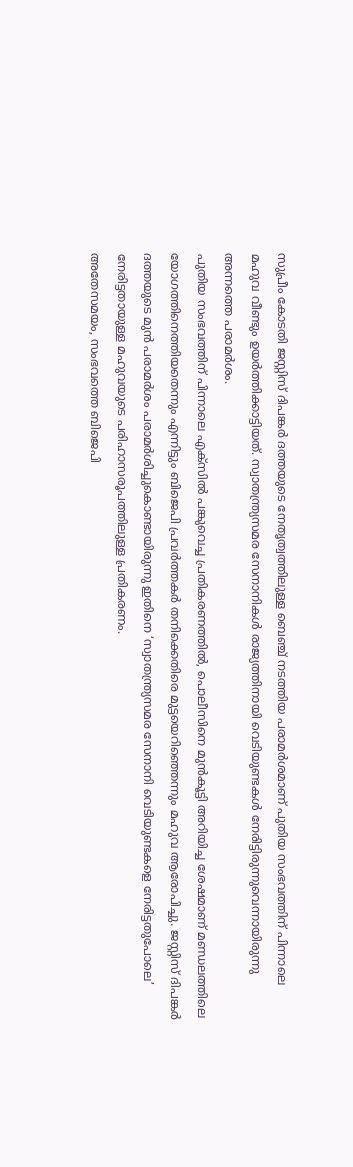സുപ്രീം കോടതി ജസ്റ്റിസ് ദിപങ്കർ ദത്തയുടെ നേതൃത്വത്തിലുള്ള ബെഞ്ച് നടത്തിയ പരാമർശമാണ് പുതിയ സംഭവത്തിന് പിന്നാലെ മഹുവ വീണ്ടും ഉയർത്തിക്കാട്ടിയത്. സ്വാതന്ത്ര്യസമര സേനാനികൾ രാജ്യത്തിനായി വെടിയുണ്ടകൾ നേരിട്ടിരുന്നുവെന്നായിരുന്നു അന്നത്തെ പരാമർശം.
പുതിയ സംഭവത്തിന് പിന്നാലെ എക്സിൽ പങ്കുവെച്ച പ്രതികരണത്തിൽ, പൊലീസിനെ മുൻകൂട്ടി അറിയിച്ച ശേഷമാണ് മണ്ഡലത്തിലെ യോഗത്തിനെത്തിയതെന്നും എന്നിട്ടും ബിജെപി പ്രവർത്തകർ തനിക്കെതിരെ മുട്ടയെറിഞ്ഞെന്നും മഹുവ ആരോപിച്ചു. ജസ്റ്റിസ് ദിപങ്കർ ദത്തയുടെ മുൻ പരാമർശം പരാമർശിച്ചുകൊണ്ടായിരുന്നു ഇതിനെ ‘സ്വാതന്ത്ര്യസമര സേനാനി വെടിയുണ്ടകളെ നേരിട്ടതുപോലെ’ നേരിട്ടതായുള്ള മഹുവയുടെ പരിഹാസരൂപത്തിലുള്ള പ്രതികരണം.
അതേസമയം, സംഭവത്തെ ബിജെപി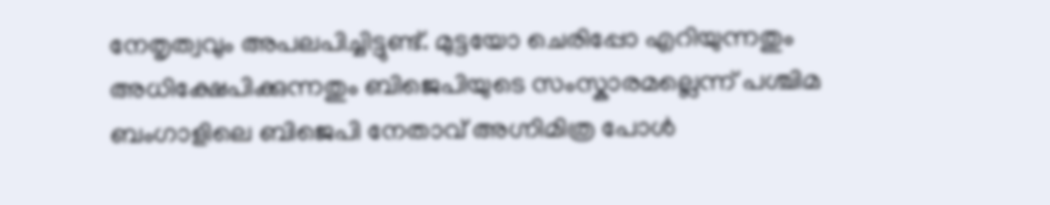നേതൃത്വവും അപലപിച്ചിട്ടുണ്ട്. മുട്ടയോ ചെരിപ്പോ എറിയുന്നതും അധിക്ഷേപിക്കുന്നതും ബിജെപിയുടെ സംസ്കാരമല്ലെന്ന് പശ്ചിമ ബംഗാളിലെ ബിജെപി നേതാവ് അഗ്നിമിത്ര പോൾ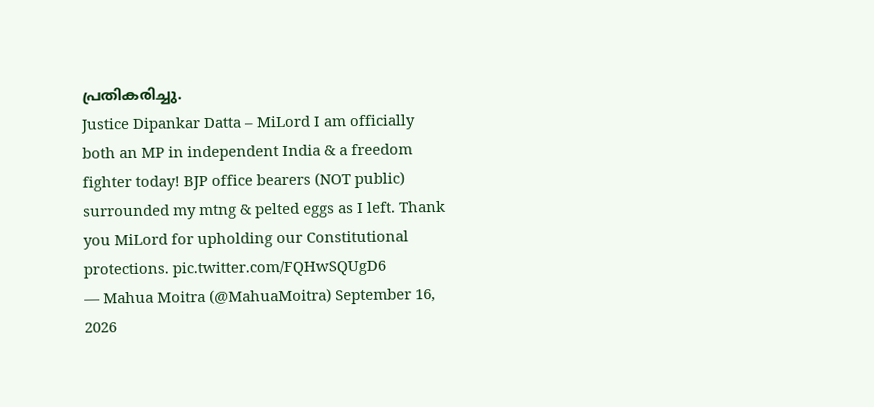പ്രതികരിച്ചു.
Justice Dipankar Datta – MiLord I am officially both an MP in independent India & a freedom fighter today! BJP office bearers (NOT public) surrounded my mtng & pelted eggs as I left. Thank you MiLord for upholding our Constitutional protections. pic.twitter.com/FQHwSQUgD6
— Mahua Moitra (@MahuaMoitra) September 16, 2026